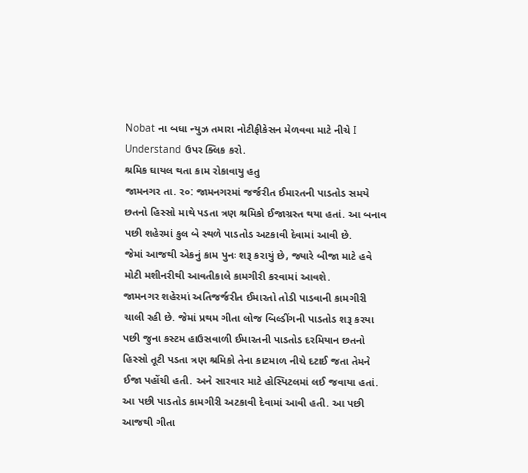Nobat ના બધા ન્યુઝ તમારા નોટીફીકેસન મેળવવા માટે નીચે I Understand ઉપર ક્લિક કરો.
શ્રમિક ઘાયલ થતા કામ રોકાવાયુ હતુ
જામનગર તા. ર૦: જામનગરમાં જર્જરીત ઈમારતની પાડતોડ સમયે છતનો હિસ્સો માથે પડતા ત્રણ શ્રમિકો ઈજાગ્રસ્ત થયા હતાં. આ બનાવ પછી શહેરમાં કુલ બે સ્થળે પાડતોડ અટકાવી દેવામાં આવી છે.
જેમાં આજથી એકનું કામ પુનઃ શરૂ કરાયું છે, જ્યારે બીજા માટે હવે મોટી મશીનરીથી આવતીકાલે કામગીરી કરવામાં આવશે.
જામનગર શહેરમાં અતિજર્જરીત ઈમારતો તોડી પાડવાની કામગીરી ચાલી રહી છે. જેમાં પ્રથમ ગીતા લોજ બિલ્ડીંગની પાડતોડ શરૂ કરયા પછી જુના કસ્ટમ હાઉસવાળી ઈમારતની પાડતોડ દરમિયાન છતનો હિસ્સો તૂટી પડતા ત્રણ શ્રમિકો તેના કાટમાળ નીચે દટાઈ જતા તેમને ઈજા પહોંચી હતી. અને સારવાર માટે હોસ્પિટલમાં લઈ જવાયા હતાં.
આ પછી પાડતોડ કામગીરી અટકાવી દેવામાં આવી હતી. આ પછી આજથી ગીતા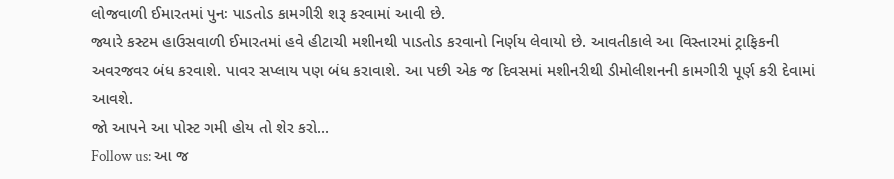લોજવાળી ઈમારતમાં પુનઃ પાડતોડ કામગીરી શરૂ કરવામાં આવી છે.
જ્યારે કસ્ટમ હાઉસવાળી ઈમારતમાં હવે હીટાચી મશીનથી પાડતોડ કરવાનો નિર્ણય લેવાયો છે. આવતીકાલે આ વિસ્તારમાં ટ્રાફિકની અવરજવર બંધ કરવાશે. પાવર સપ્લાય પણ બંધ કરાવાશે. આ પછી એક જ દિવસમાં મશીનરીથી ડીમોલીશનની કામગીરી પૂર્ણ કરી દેવામાં આવશે.
જો આપને આ પોસ્ટ ગમી હોય તો શેર કરો...
Follow us: આ જ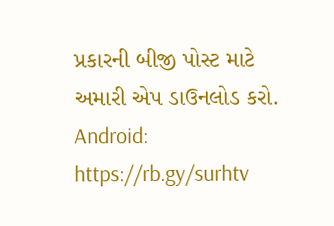પ્રકારની બીજી પોસ્ટ માટે અમારી એપ ડાઉનલોડ કરો.
Android: https://rb.gy/surhtv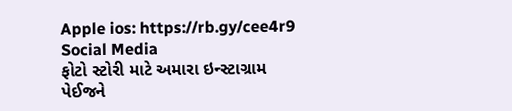Apple ios: https://rb.gy/cee4r9
Social Media
ફોટો સ્ટોરી માટે અમારા ઇન્સ્ટાગ્રામ પેઈજને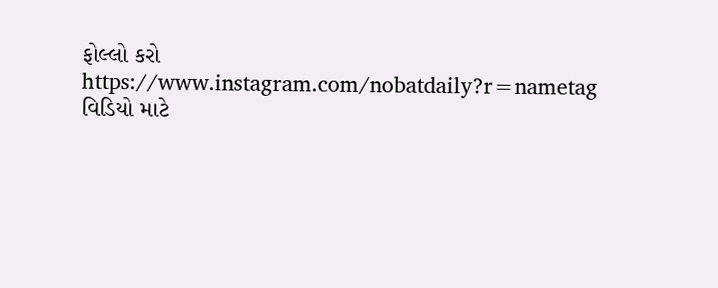ફોલ્લો કરો
https://www.instagram.com/nobatdaily?r=nametag
વિડિયો માટે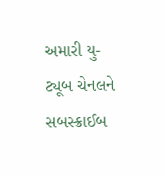અમારી યુ-ટ્યૂબ ચેનલને સબસ્ક્રાઈબ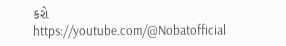કરો
https://youtube.com/@Nobatofficial